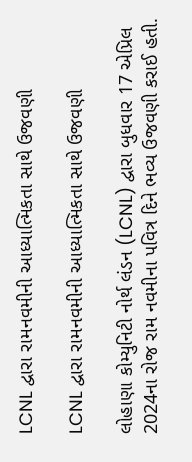LCNL દ્વારા રામનવમીની આધ્યાત્મિકતા સાથે ઉજવણી

LCNL દ્વારા રામનવમીની આધ્યાત્મિકતા સાથે ઉજવણી

લોહાણા કોમ્યુનિટી નોર્થ લંડન (LCNL) દ્વારા બુધવાર 17 એપ્રિલ 2024ના રોજ રામ નવમીના પવિત્ર દિને ભવ્ય ઉજવણી કરાઈ હતી.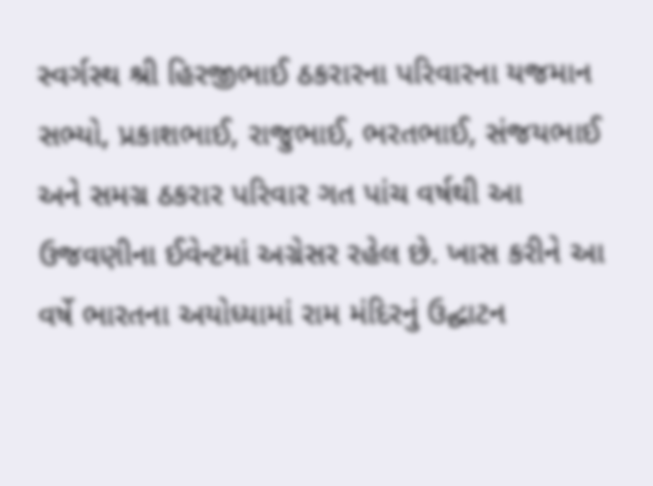સ્વર્ગસ્થ શ્રી હિરજીભાઈ ઠકરારના પરિવારના યજમાન સભ્યો, પ્રકાશભાઈ, રાજુભાઈ, ભરતભાઈ, સંજયભાઈ અને સમગ્ર ઠકરાર પરિવાર ગત પાંચ વર્ષથી આ ઉજવણીના ઈવેન્ટમાં અગ્રેસર રહેલ છે. ખાસ કરીને આ વર્ષે ભારતના અયોધ્યામાં રામ મંદિરનું ઉદ્ઘાટન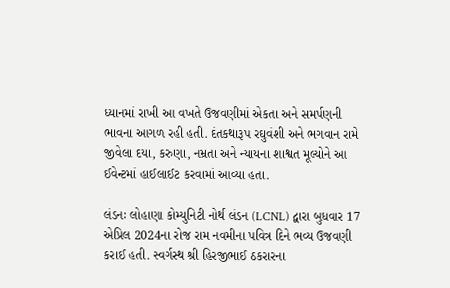ધ્યાનમાં રાખી આ વખતે ઉજવણીમાં એકતા અને સમર્પણની ભાવના આગળ રહી હતી. દંતકથારૂપ રઘુવંશી અને ભગવાન રામે જીવેલા દયા, કરુણા, નમ્રતા અને ન્યાયના શાશ્વત મૂલ્યોને આ ઈવેન્ટમાં હાઈલાઈટ કરવામાં આવ્યા હતા.

લંડનઃ લોહાણા કોમ્યુનિટી નોર્થ લંડન (LCNL) દ્વારા બુધવાર 17 એપ્રિલ 2024ના રોજ રામ નવમીના પવિત્ર દિને ભવ્ય ઉજવણી કરાઈ હતી. સ્વર્ગસ્થ શ્રી હિરજીભાઈ ઠકરારના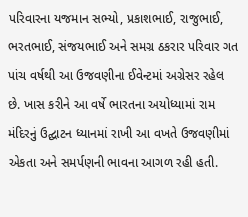પરિવારના યજમાન સભ્યો, પ્રકાશભાઈ, રાજુભાઈ, ભરતભાઈ, સંજયભાઈ અને સમગ્ર ઠકરાર પરિવાર ગત પાંચ વર્ષથી આ ઉજવણીના ઈવેન્ટમાં અગ્રેસર રહેલ છે. ખાસ કરીને આ વર્ષે ભારતના અયોધ્યામાં રામ મંદિરનું ઉદ્ઘાટન ધ્યાનમાં રાખી આ વખતે ઉજવણીમાં એકતા અને સમર્પણની ભાવના આગળ રહી હતી.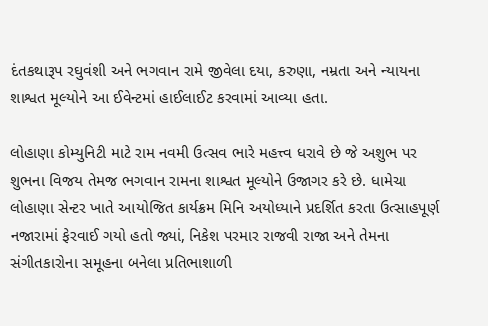દંતકથારૂપ રઘુવંશી અને ભગવાન રામે જીવેલા દયા, કરુણા, નમ્રતા અને ન્યાયના શાશ્વત મૂલ્યોને આ ઈવેન્ટમાં હાઈલાઈટ કરવામાં આવ્યા હતા.

લોહાણા કોમ્યુનિટી માટે રામ નવમી ઉત્સવ ભારે મહત્ત્વ ધરાવે છે જે અશુભ પર શુભના વિજય તેમજ ભગવાન રામના શાશ્વત મૂલ્યોને ઉજાગર કરે છે. ધામેચા લોહાણા સેન્ટર ખાતે આયોજિત કાર્યક્રમ મિનિ અયોધ્યાને પ્રદર્શિત કરતા ઉત્સાહપૂર્ણ નજારામાં ફેરવાઈ ગયો હતો જ્યાં, નિકેશ પરમાર રાજવી રાજા અને તેમના સંગીતકારોના સમૂહના બનેલા પ્રતિભાશાળી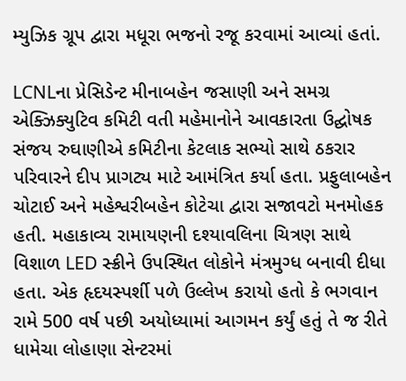મ્યુઝિક ગ્રૂપ દ્વારા મધૂરા ભજનો રજૂ કરવામાં આવ્યાં હતાં.

LCNLના પ્રેસિડેન્ટ મીનાબહેન જસાણી અને સમગ્ર એક્ઝિક્યુટિવ કમિટી વતી મહેમાનોને આવકારતા ઉદ્ઘોષક સંજય રુઘાણીએ કમિટીના કેટલાક સભ્યો સાથે ઠકરાર પરિવારને દીપ પ્રાગટ્ય માટે આમંત્રિત કર્યા હતા. પ્રફુલાબહેન ચોટાઈ અને મહેશ્વરીબહેન કોટેચા દ્વારા સજાવટો મનમોહક હતી. મહાકાવ્ય રામાયણની દશ્યાવલિના ચિત્રણ સાથે વિશાળ LED સ્ક્રીને ઉપસ્થિત લોકોને મંત્રમુગ્ધ બનાવી દીધા હતા. એક હૃદયસ્પર્શી પળે ઉલ્લેખ કરાયો હતો કે ભગવાન રામે 500 વર્ષ પછી અયોધ્યામાં આગમન કર્યું હતું તે જ રીતે ધામેચા લોહાણા સેન્ટરમાં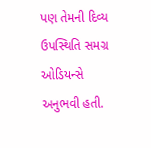પણ તેમની દિવ્ય ઉપસ્થિતિ સમગ્ર ઓડિયન્સે અનુભવી હતી.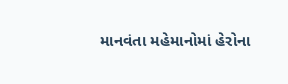માનવંતા મહેમાનોમાં હેરોના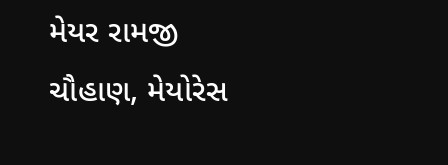મેયર રામજી ચૌહાણ, મેયોરેસ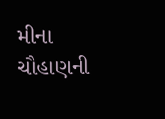મીના ચૌહાણની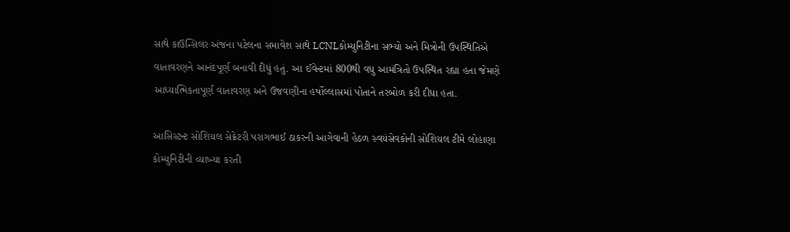સાથે કાઉન્સિલર અંજના પટેલના સમાવેશ સાથે LCNLકોમ્યુનિટીના સભ્યો અને મિત્રોની ઉપસ્થિતિએ વાતાવરણને આનંદપૂર્ણ બનાવી દીધું હતું. આ ઈવેન્ટમાં 800થી વધુ આમંત્રિતો ઉપસ્થિત રહ્યા હતા જેમણે આધ્યાત્મિકતાપૂર્ણ વાતાવરણ અને ઉજવણીના હર્ષોલ્લાસમાં પોતાને તરબોળ કરી દીધા હતા.

આસિસ્ટન્ટ સોશિયલ સેક્રેટરી પરાગભાઈ ઠાકરની આગેવાની હેઠળ સ્વયંસેવકોની સોશિયલ ટીમે લોહાણા કોમ્યુનિટીની વ્યાખ્યા કરતી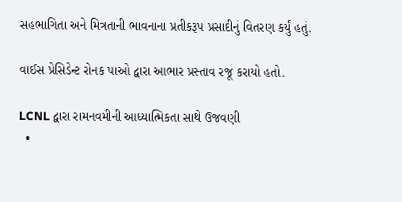સહભાગિતા અને મિત્રતાની ભાવનાના પ્રતીકરૂપ પ્રસાદીનું વિતરણ કર્યું હતું.

વાઈસ પ્રેસિડેન્ટ રોનક પાઓ દ્વારા આભાર પ્રસ્તાવ રજૂ કરાયો હતો.

LCNL દ્વારા રામનવમીની આધ્યાત્મિકતા સાથે ઉજવણી
  •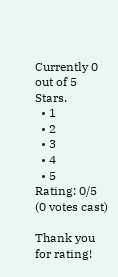Currently 0 out of 5 Stars.
  • 1
  • 2
  • 3
  • 4
  • 5
Rating: 0/5 (0 votes cast)

Thank you for rating!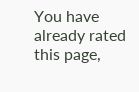You have already rated this page,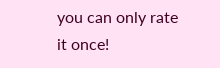you can only rate it once!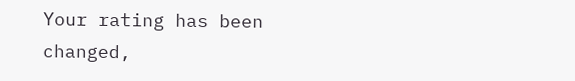Your rating has been changed,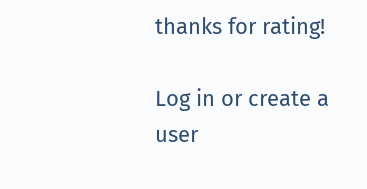thanks for rating!

Log in or create a user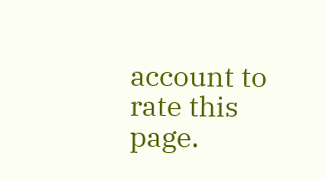account to rate this page.